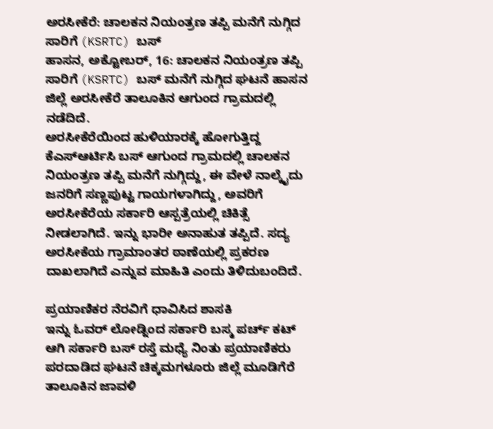ಅರಸೀಕೆರೆ: ಚಾಲಕನ ನಿಯಂತ್ರಣ ತಪ್ಪಿ ಮನೆಗೆ ನುಗ್ಗಿದ ಸಾರಿಗೆ (KSRTC) ಬಸ್
ಹಾಸನ, ಅಕ್ಟೋಬರ್, 16: ಚಾಲಕನ ನಿಯಂತ್ರಣ ತಪ್ಪಿ ಸಾರಿಗೆ (KSRTC) ಬಸ್ ಮನೆಗೆ ನುಗ್ಗಿದ ಘಟನೆ ಹಾಸನ ಜಿಲ್ಲೆ ಅರಸೀಕೆರೆ ತಾಲೂಕಿನ ಆಗುಂದ ಗ್ರಾಮದಲ್ಲಿ ನಡೆದಿದೆ.
ಅರಸೀಕೆರೆಯಿಂದ ಹುಳಿಯಾರಕ್ಕೆ ಹೋಗುತ್ತಿದ್ದ ಕೆಎಸ್ಆರ್ಟಿಸಿ ಬಸ್ ಆಗುಂದ ಗ್ರಾಮದಲ್ಲಿ ಚಾಲಕನ ನಿಯಂತ್ರಣ ತಪ್ಪಿ ಮನೆಗೆ ನುಗ್ಗಿದ್ದು, ಈ ವೇಳೆ ನಾಲ್ಕೈದು ಜನರಿಗೆ ಸಣ್ಣಪುಟ್ಟ ಗಾಯಗಳಾಗಿದ್ದು, ಅವರಿಗೆ ಅರಸೀಕೆರೆಯ ಸರ್ಕಾರಿ ಆಸ್ಪತ್ರೆಯಲ್ಲಿ ಚಿಕಿತ್ಸೆ ನೀಡಲಾಗಿದೆ. ಇನ್ನು ಭಾರೀ ಅನಾಹುತ ತಪ್ಪಿದೆ. ಸದ್ಯ ಅರಸೀಕೆಯ ಗ್ರಾಮಾಂತರ ಠಾಣೆಯಲ್ಲಿ ಪ್ರಕರಣ ದಾಖಲಾಗಿದೆ ಎನ್ನುವ ಮಾಹಿತಿ ಎಂದು ತಿಳಿದುಬಂದಿದೆ.

ಪ್ರಯಾಣಿಕರ ನೆರವಿಗೆ ಧಾವಿಸಿದ ಶಾಸಕಿ
ಇನ್ನು ಓವರ್ ಲೋಡ್ನಿಂದ ಸರ್ಕಾರಿ ಬಸ್ಮ ಪರ್ಚ್ ಕಟ್ ಆಗಿ ಸರ್ಕಾರಿ ಬಸ್ ರಸ್ತೆ ಮಧ್ಯೆ ನಿಂತು ಪ್ರಯಾಣಿಕರು ಪರದಾಡಿದ ಘಟನೆ ಚಿಕ್ಕಮಗಳೂರು ಜಿಲ್ಲೆ ಮೂಡಿಗೆರೆ ತಾಲೂಕಿನ ಜಾವಳಿ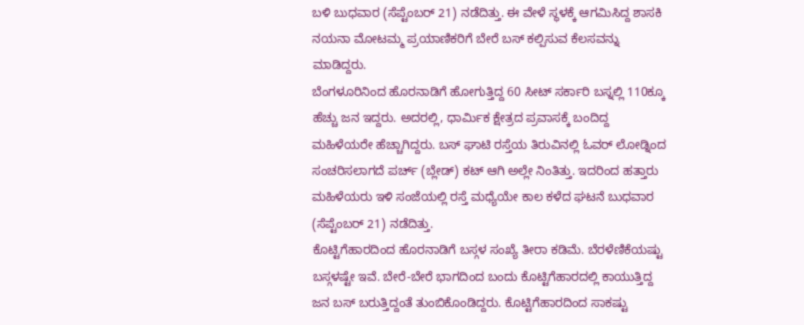ಬಳಿ ಬುಧವಾರ (ಸೆಪ್ಟೆಂಬರ್ 21) ನಡೆದಿತ್ತು. ಈ ವೇಳೆ ಸ್ಥಳಕ್ಕೆ ಆಗಮಿಸಿದ್ದ ಶಾಸಕಿ ನಯನಾ ಮೋಟಮ್ಮ ಪ್ರಯಾಣಿಕರಿಗೆ ಬೇರೆ ಬಸ್ ಕಲ್ಪಿಸುವ ಕೆಲಸವನ್ನು ಮಾಡಿದ್ದರು.
ಬೆಂಗಳೂರಿನಿಂದ ಹೊರನಾಡಿಗೆ ಹೋಗುತ್ತಿದ್ದ 60 ಸೀಟ್ ಸರ್ಕಾರಿ ಬಸ್ನಲ್ಲಿ 110ಕ್ಕೂ ಹೆಚ್ಚು ಜನ ಇದ್ದರು. ಅದರಲ್ಲಿ, ಧಾರ್ಮಿಕ ಕ್ಷೇತ್ರದ ಪ್ರವಾಸಕ್ಕೆ ಬಂದಿದ್ದ ಮಹಿಳೆಯರೇ ಹೆಚ್ಚಾಗಿದ್ದರು. ಬಸ್ ಘಾಟಿ ರಸ್ತೆಯ ತಿರುವಿನಲ್ಲಿ ಓವರ್ ಲೋಡ್ನಿಂದ ಸಂಚರಿಸಲಾಗದೆ ಪರ್ಚ್ (ಬ್ಲೇಡ್) ಕಟ್ ಆಗಿ ಅಲ್ಲೇ ನಿಂತಿತ್ತು. ಇದರಿಂದ ಹತ್ತಾರು ಮಹಿಳೆಯರು ಇಳಿ ಸಂಜೆಯಲ್ಲಿ ರಸ್ತೆ ಮಧ್ಯೆಯೇ ಕಾಲ ಕಳೆದ ಘಟನೆ ಬುಧವಾರ (ಸೆಪ್ಟೆಂಬರ್ 21) ನಡೆದಿತ್ತು.
ಕೊಟ್ಟಿಗೆಹಾರದಿಂದ ಹೊರನಾಡಿಗೆ ಬಸ್ಗಳ ಸಂಖ್ಯೆ ತೀರಾ ಕಡಿಮೆ. ಬೆರಳೆಣಿಕೆಯಷ್ಟು ಬಸ್ಗಳಷ್ಟೇ ಇವೆ. ಬೇರೆ-ಬೇರೆ ಭಾಗದಿಂದ ಬಂದು ಕೊಟ್ಟಿಗೆಹಾರದಲ್ಲಿ ಕಾಯುತ್ತಿದ್ದ ಜನ ಬಸ್ ಬರುತ್ತಿದ್ದಂತೆ ತುಂಬಿಕೊಂಡಿದ್ದರು. ಕೊಟ್ಟಿಗೆಹಾರದಿಂದ ಸಾಕಷ್ಟು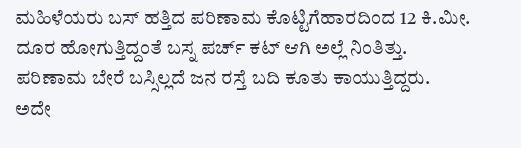ಮಹಿಳೆಯರು ಬಸ್ ಹತ್ತಿದ ಪರಿಣಾಮ ಕೊಟ್ಟಿಗೆಹಾರದಿಂದ 12 ಕಿ.ಮೀ. ದೂರ ಹೋಗುತ್ತಿದ್ದಂತೆ ಬಸ್ನ ಪರ್ಚ್ ಕಟ್ ಆಗಿ ಅಲ್ಲೆ ನಿಂತಿತ್ತು. ಪರಿಣಾಮ ಬೇರೆ ಬಸ್ಸಿಲ್ಲದೆ ಜನ ರಸ್ತೆ ಬದಿ ಕೂತು ಕಾಯುತ್ತಿದ್ದರು.
ಅದೇ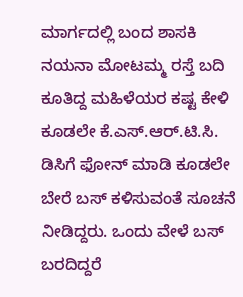ಮಾರ್ಗದಲ್ಲಿ ಬಂದ ಶಾಸಕಿ ನಯನಾ ಮೋಟಮ್ಮ ರಸ್ತೆ ಬದಿ ಕೂತಿದ್ದ ಮಹಿಳೆಯರ ಕಷ್ಟ ಕೇಳಿ ಕೂಡಲೇ ಕೆ.ಎಸ್.ಆರ್.ಟಿ.ಸಿ. ಡಿಸಿಗೆ ಫೋನ್ ಮಾಡಿ ಕೂಡಲೇ ಬೇರೆ ಬಸ್ ಕಳಿಸುವಂತೆ ಸೂಚನೆ ನೀಡಿದ್ದರು. ಒಂದು ವೇಳೆ ಬಸ್ ಬರದಿದ್ದರೆ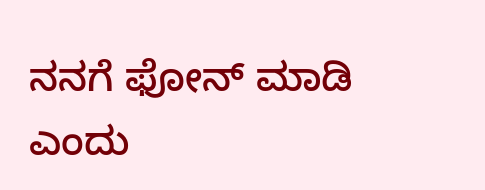ನನಗೆ ಫೋನ್ ಮಾಡಿ ಎಂದು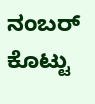ನಂಬರ್ ಕೊಟ್ಟು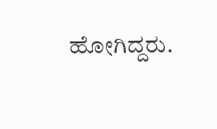ಹೋಗಿದ್ದರು.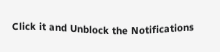Click it and Unblock the Notifications